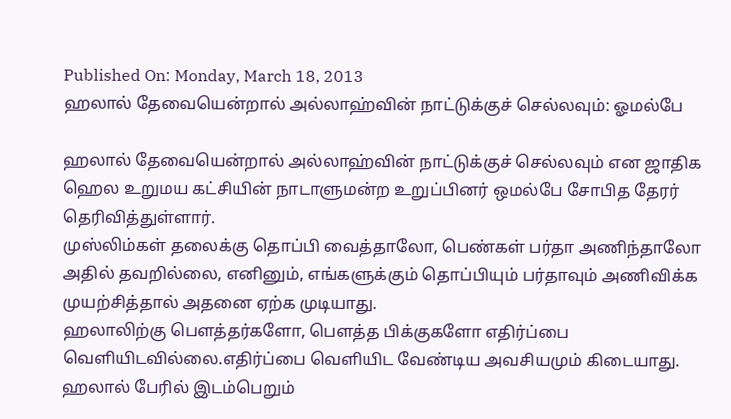Published On: Monday, March 18, 2013
ஹலால் தேவையென்றால் அல்லாஹ்வின் நாட்டுக்குச் செல்லவும்: ஓமல்பே

ஹலால் தேவையென்றால் அல்லாஹ்வின் நாட்டுக்குச் செல்லவும் என ஜாதிக ஹெல உறுமய கட்சியின் நாடாளுமன்ற உறுப்பினர் ஒமல்பே சோபித தேரர் தெரிவித்துள்ளார்.
முஸ்லிம்கள் தலைக்கு தொப்பி வைத்தாலோ, பெண்கள் பர்தா அணிந்தாலோ அதில் தவறில்லை, எனினும், எங்களுக்கும் தொப்பியும் பர்தாவும் அணிவிக்க முயற்சித்தால் அதனை ஏற்க முடியாது.
ஹலாலிற்கு பௌத்தர்களோ, பௌத்த பிக்குகளோ எதிர்ப்பை வெளியிடவில்லை.எதிர்ப்பை வெளியிட வேண்டிய அவசியமும் கிடையாது.
ஹலால் பேரில் இடம்பெறும்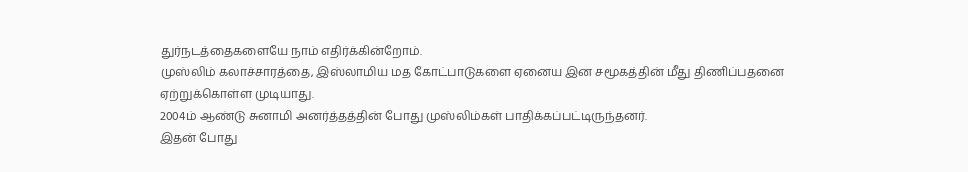துர்நடத்தைகளையே நாம் எதிர்க்கின்றோம்.
முஸ்லிம் கலாச்சாரத்தை, இஸ்லாமிய மத கோட்பாடுகளை ஏனைய இன சமூகத்தின் மீது திணிப்பதனை ஏற்றுக்கொள்ள முடியாது.
2004ம் ஆண்டு சுனாமி அனர்த்தத்தின் போது முஸ்லிம்கள் பாதிக்கப்பட்டிருந்தனர்.
இதன் போது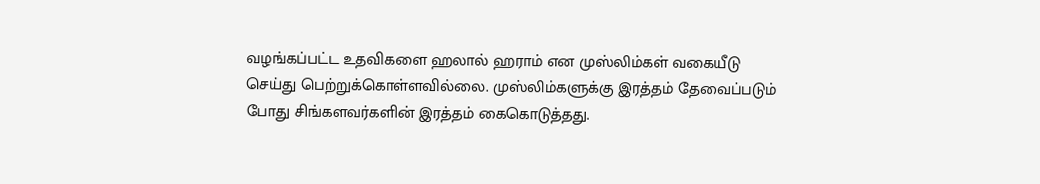வழங்கப்பட்ட உதவிகளை ஹலால் ஹராம் என முஸ்லிம்கள் வகையீடு செய்து பெற்றுக்கொள்ளவில்லை. முஸ்லிம்களுக்கு இரத்தம் தேவைப்படும் போது சிங்களவர்களின் இரத்தம் கைகொடுத்தது.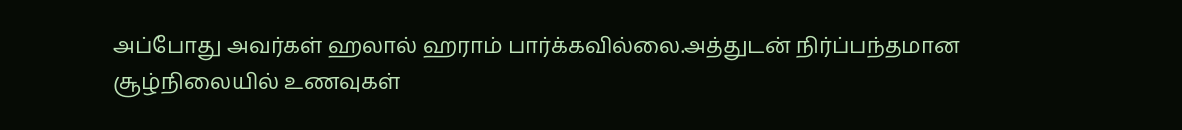அப்போது அவர்கள் ஹலால் ஹராம் பார்க்கவில்லை.அத்துடன் நிர்ப்பந்தமான சூழ்நிலையில் உணவுகள்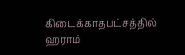கிடைக்காதபட்சத்தில் ஹராம்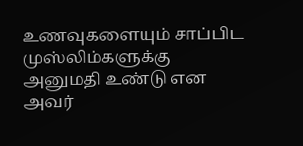உணவுகளையும் சாப்பிட முஸ்லிம்களுக்கு அனுமதி உண்டு என அவர்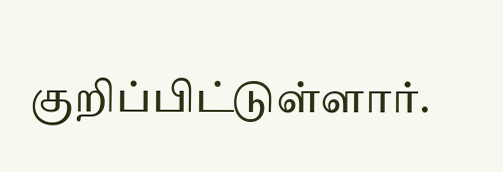குறிப்பிட்டுள்ளார்.